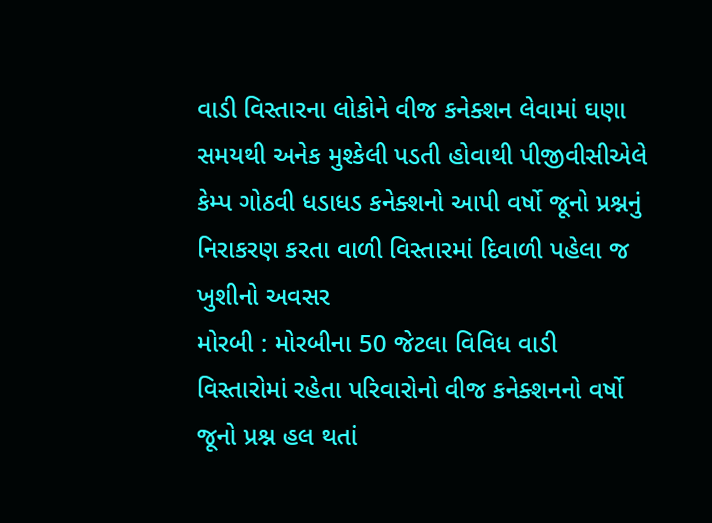વાડી વિસ્તારના લોકોને વીજ કનેક્શન લેવામાં ઘણા સમયથી અનેક મુશ્કેલી પડતી હોવાથી પીજીવીસીએલે કેમ્પ ગોઠવી ધડાધડ કનેક્શનો આપી વર્ષો જૂનો પ્રશ્નનું નિરાકરણ કરતા વાળી વિસ્તારમાં દિવાળી પહેલા જ ખુશીનો અવસર
મોરબી : મોરબીના 50 જેટલા વિવિધ વાડી વિસ્તારોમાં રહેતા પરિવારોનો વીજ કનેક્શનનો વર્ષો જૂનો પ્રશ્ન હલ થતાં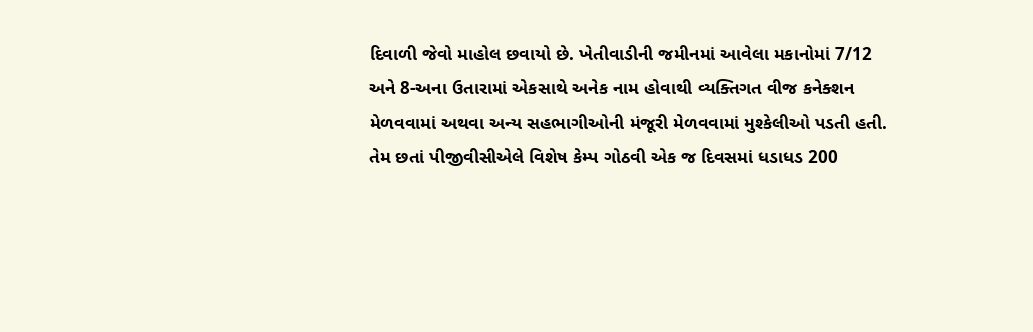દિવાળી જેવો માહોલ છવાયો છે. ખેતીવાડીની જમીનમાં આવેલા મકાનોમાં 7/12 અને 8-અના ઉતારામાં એકસાથે અનેક નામ હોવાથી વ્યક્તિગત વીજ કનેક્શન મેળવવામાં અથવા અન્ય સહભાગીઓની મંજૂરી મેળવવામાં મુશ્કેલીઓ પડતી હતી. તેમ છતાં પીજીવીસીએલે વિશેષ કેમ્પ ગોઠવી એક જ દિવસમાં ધડાધડ 200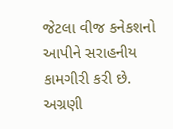જેટલા વીજ કનેકશનો આપીને સરાહનીય કામગીરી કરી છે.
અગ્રણી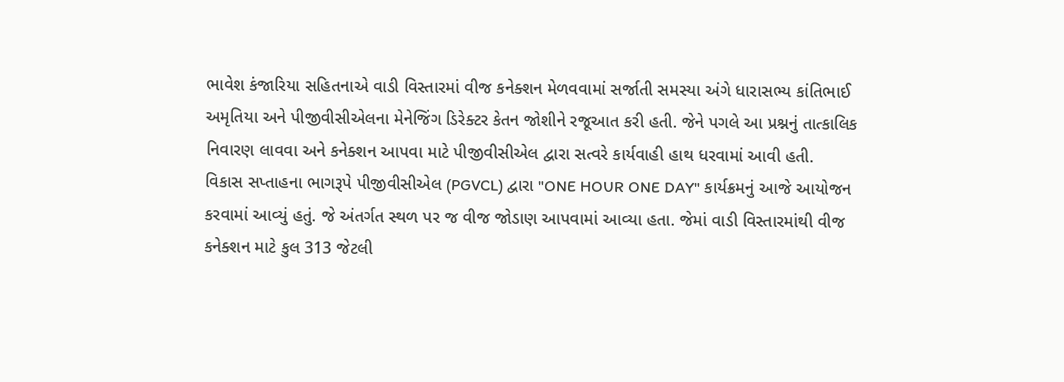ભાવેશ કંજારિયા સહિતનાએ વાડી વિસ્તારમાં વીજ કનેક્શન મેળવવામાં સર્જાતી સમસ્યા અંગે ધારાસભ્ય કાંતિભાઈ અમૃતિયા અને પીજીવીસીએલના મેનેજિંગ ડિરેક્ટર કેતન જોશીને રજૂઆત કરી હતી. જેને પગલે આ પ્રશ્નનું તાત્કાલિક નિવારણ લાવવા અને કનેક્શન આપવા માટે પીજીવીસીએલ દ્વારા સત્વરે કાર્યવાહી હાથ ધરવામાં આવી હતી.
વિકાસ સપ્તાહના ભાગરૂપે પીજીવીસીએલ (PGVCL) દ્વારા "ONE HOUR ONE DAY" કાર્યક્રમનું આજે આયોજન કરવામાં આવ્યું હતું. જે અંતર્ગત સ્થળ પર જ વીજ જોડાણ આપવામાં આવ્યા હતા. જેમાં વાડી વિસ્તારમાંથી વીજ કનેક્શન માટે કુલ 313 જેટલી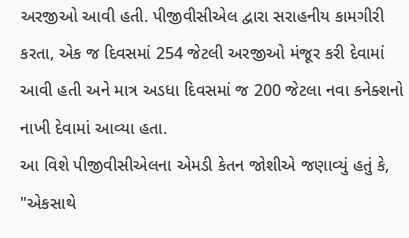અરજીઓ આવી હતી. પીજીવીસીએલ દ્વારા સરાહનીય કામગીરી કરતા, એક જ દિવસમાં 254 જેટલી અરજીઓ મંજૂર કરી દેવામાં આવી હતી અને માત્ર અડધા દિવસમાં જ 200 જેટલા નવા કનેક્શનો નાખી દેવામાં આવ્યા હતા.
આ વિશે પીજીવીસીએલના એમડી કેતન જોશીએ જણાવ્યું હતું કે, "એકસાથે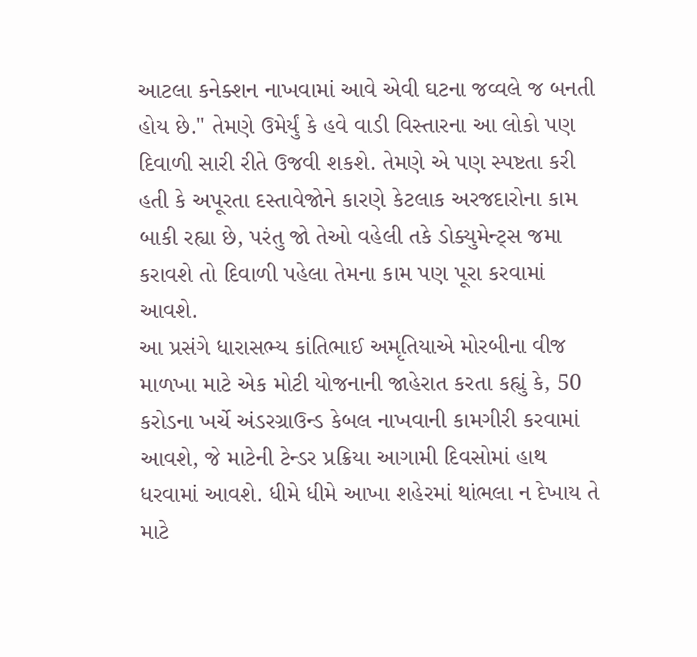આટલા કનેક્શન નાખવામાં આવે એવી ઘટના જવ્વલે જ બનતી હોય છે." તેમણે ઉમેર્યું કે હવે વાડી વિસ્તારના આ લોકો પણ દિવાળી સારી રીતે ઉજવી શકશે. તેમણે એ પણ સ્પષ્ટતા કરી હતી કે અપૂરતા દસ્તાવેજોને કારણે કેટલાક અરજદારોના કામ બાકી રહ્યા છે, પરંતુ જો તેઓ વહેલી તકે ડોક્યુમેન્ટ્સ જમા કરાવશે તો દિવાળી પહેલા તેમના કામ પણ પૂરા કરવામાં આવશે.
આ પ્રસંગે ધારાસભ્ય કાંતિભાઈ અમૃતિયાએ મોરબીના વીજ માળખા માટે એક મોટી યોજનાની જાહેરાત કરતા કહ્યું કે, 50 કરોડના ખર્ચે અંડરગ્રાઉન્ડ કેબલ નાખવાની કામગીરી કરવામાં આવશે, જે માટેની ટેન્ડર પ્રક્રિયા આગામી દિવસોમાં હાથ ધરવામાં આવશે. ધીમે ધીમે આખા શહેરમાં થાંભલા ન દેખાય તે માટે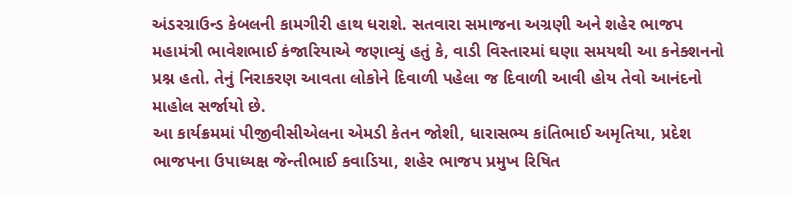અંડરગ્રાઉન્ડ કેબલની કામગીરી હાથ ધરાશે. સતવારા સમાજના અગ્રણી અને શહેર ભાજપ મહામંત્રી ભાવેશભાઈ કંજારિયાએ જણાવ્યું હતું કે, વાડી વિસ્તારમાં ઘણા સમયથી આ કનેક્શનનો પ્રશ્ન હતો. તેનું નિરાકરણ આવતા લોકોને દિવાળી પહેલા જ દિવાળી આવી હોય તેવો આનંદનો માહોલ સર્જાયો છે.
આ કાર્યક્રમમાં પીજીવીસીએલના એમડી કેતન જોશી, ધારાસભ્ય કાંતિભાઈ અમૃતિયા, પ્રદેશ ભાજપના ઉપાધ્યક્ષ જેન્તીભાઈ કવાડિયા, શહેર ભાજપ પ્રમુખ રિષિત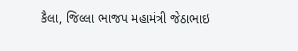કૈલા, જિલ્લા ભાજપ મહામંત્રી જેઠાભાઇ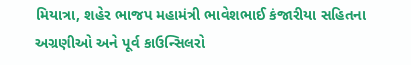મિયાત્રા, શહેર ભાજપ મહામંત્રી ભાવેશભાઈ કંજારીયા સહિતના અગ્રણીઓ અને પૂર્વ કાઉન્સિલરો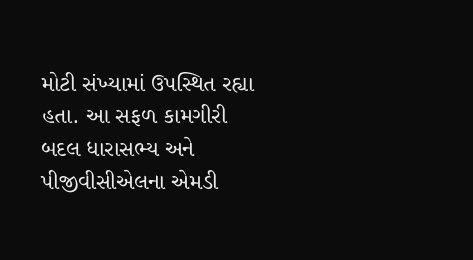મોટી સંખ્યામાં ઉપસ્થિત રહ્યા હતા. આ સફળ કામગીરી બદલ ધારાસભ્ય અને પીજીવીસીએલના એમડી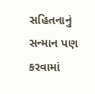સહિતનાનું સન્માન પણ કરવામાં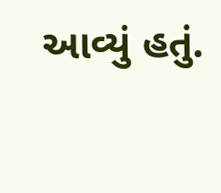આવ્યું હતું.